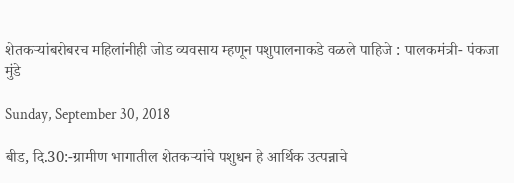शेतकऱ्यांबरोबरच महिलांनीही जोड व्यवसाय म्हणून पशुपालनाकडे वळले पाहिजे : पालकमंत्री- पंकजा मुंडे

Sunday, September 30, 2018

बीड, दि.30:-ग्रामीण भागातील शेतकऱ्यांचे पशुधन हे आर्थिक उत्पन्नाचे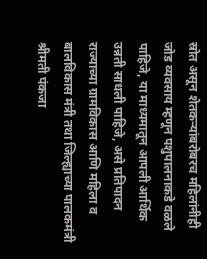स्रोत असून शेतकऱ्यांबरोबरच महिलांनीही जोड व्यवसाय म्हणून पशुपालनाकडे वळले पाहिजे, या माध्यमातून आपली आर्थिक उन्नती साधली पाहिजे, असे प्रतिपादन राज्याच्या ग्रामविकास आणि महिला व बालविकास मंत्री तथा जिल्ह्याच्या पालकमंत्री श्रीमती पंकजा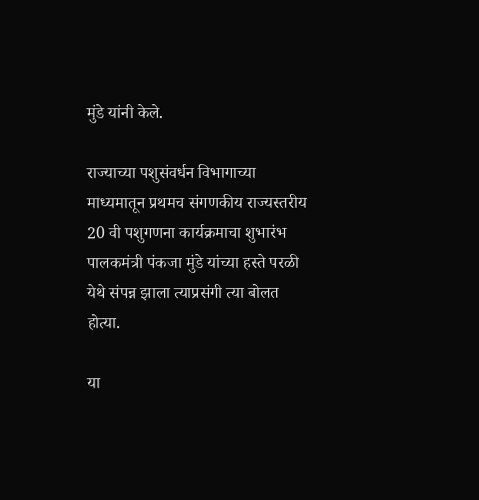मुंडे यांनी केले.

राज्याच्या पशुसंवर्धन विभागाच्या माध्यमातून प्रथमच संगणकीय राज्यस्तरीय 20 वी पशुगणना कार्यक्रमाचा शुभारंभ पालकमंत्री पंकजा मुंडे यांच्या हस्ते परळी येथे संपन्न झाला त्याप्रसंगी त्या बोलत होत्या.

या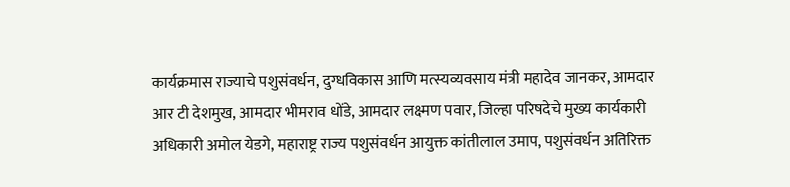कार्यक्रमास राज्याचे पशुसंवर्धन, दुग्धविकास आणि मत्स्यव्यवसाय मंत्री महादेव जानकर, आमदार आर टी देशमुख, आमदार भीमराव धोंडे, आमदार लक्ष्मण पवार, जिल्हा परिषदेचे मुख्य कार्यकारी अधिकारी अमोल येडगे, महाराष्ट्र राज्य पशुसंवर्धन आयुक्त कांतीलाल उमाप, पशुसंवर्धन अतिरिक्त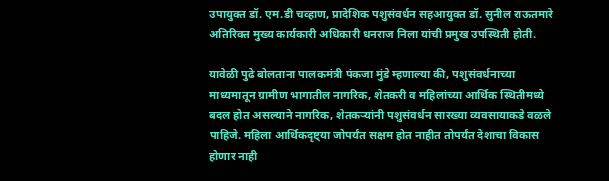उपायुक्त डॉ. एम.डी चव्हाण, प्रादेशिक पशुसंवर्धन सहआयुक्त डॉ. सुनील राऊतमारे अतिरिक्त मुख्य कार्यकारी अधिकारी धनराज निला यांची प्रमुख उपस्थिती होती.

यावेळी पुढे बोलताना पालकमंत्री पंकजा मुंडे म्हणाल्या की, पशुसंवर्धनाच्या माध्यमातून ग्रामीण भागातील नागरिक, शेतकरी व महिलांच्या आर्थिक स्थितीमध्ये बदल होत असल्याने नागरिक, शेतकऱ्यांनी पशुसंवर्धन सारख्या व्यवसायाकडे वळले पाहिजे. महिला आर्थिकदृष्ट्या जोपर्यंत सक्षम होत नाहीत तोपर्यंत देशाचा विकास होणार नाही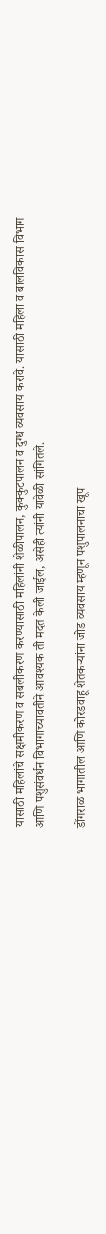यासाठी महिलांचे सक्षमीकरण व सबलीकरण करण्यासाठी महिलांनी शेळीपालन, कुक्कुटपालन व दुग्ध व्यवसाय करावे. यासाठी महिला व बालविकास विभाग आणि पशुसंवर्धन विभागाच्यावतीने आवश्यक ती मदत केली जाईल, असेही त्यांनी यावेळी सांगितले.

डोंगराळ भागातील आणि कोरडवाहू शेतकऱ्यांना जोड व्यवसाय म्हणून पशुपालनाचा खूप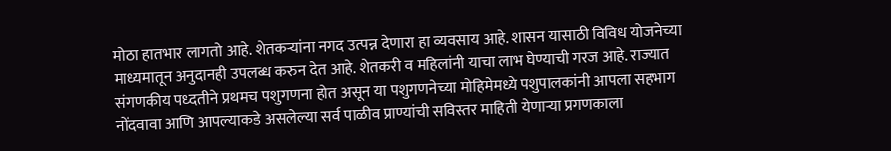मोठा हातभार लागतो आहे. शेतकऱ्यांना नगद उत्पन्न देणारा हा व्यवसाय आहे. शासन यासाठी विविध योजनेच्या माध्यमातून अनुदानही उपलब्ध करुन देत आहे. शेतकरी व महिलांनी याचा लाभ घेण्याची गरज आहे. राज्यात संगणकीय पध्दतीने प्रथमच पशुगणना होत असून या पशुगणनेच्या मोहिमेमध्ये पशुपालकांनी आपला सहभाग नोंदवावा आणि आपल्याकडे असलेल्या सर्व पाळीव प्राण्यांची सविस्तर माहिती येणाऱ्या प्रगणकाला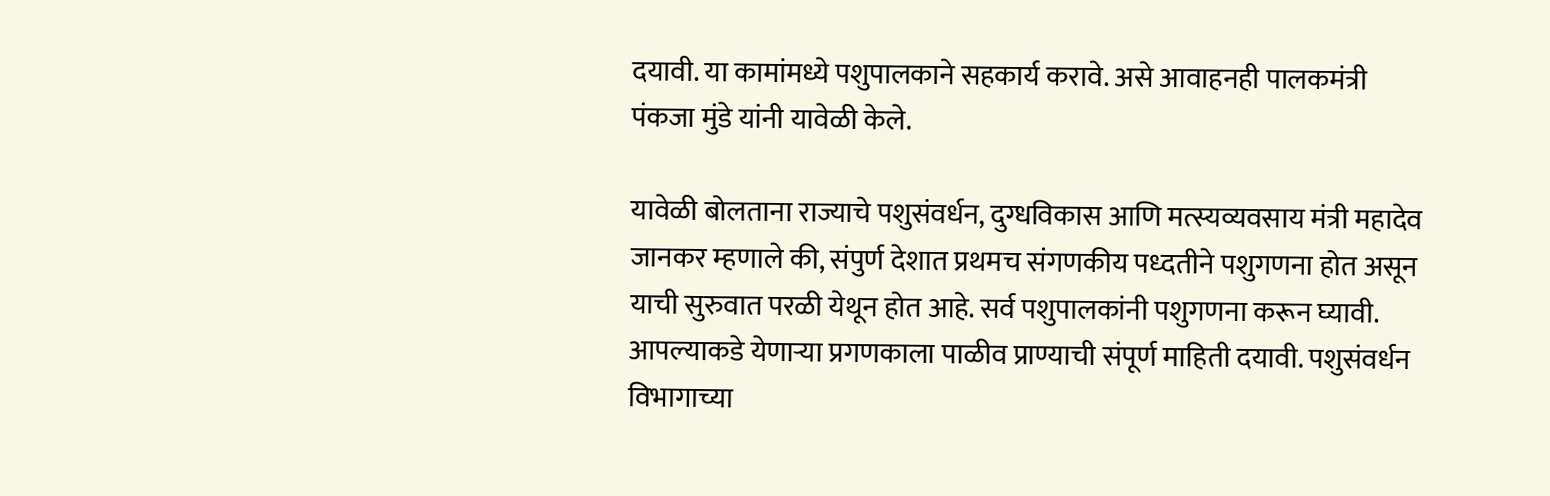दयावी. या कामांमध्ये पशुपालकाने सहकार्य करावे. असे आवाहनही पालकमंत्री पंकजा मुंडे यांनी यावेळी केले.

यावेळी बोलताना राज्याचे पशुसंवर्धन, दुग्धविकास आणि मत्स्यव्यवसाय मंत्री महादेव जानकर म्हणाले की, संपुर्ण देशात प्रथमच संगणकीय पध्दतीने पशुगणना होत असून याची सुरुवात परळी येथून होत आहे. सर्व पशुपालकांनी पशुगणना करून घ्यावी. आपल्याकडे येणाऱ्या प्रगणकाला पाळीव प्राण्याची संपूर्ण माहिती दयावी. पशुसंवर्धन विभागाच्या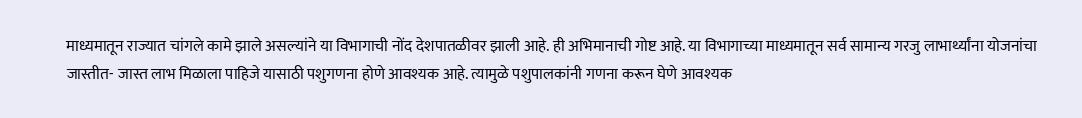माध्यमातून राज्यात चांगले कामे झाले असल्यांने या विभागाची नोंद देशपातळीवर झाली आहे. ही अभिमानाची गोष्ट आहे. या विभागाच्या माध्यमातून सर्व सामान्य गरजु लाभार्थ्यांना योजनांचा जास्तीत- जास्त लाभ मिळाला पाहिजे यासाठी पशुगणना होणे आवश्यक आहे. त्यामुळे पशुपालकांनी गणना करून घेणे आवश्यक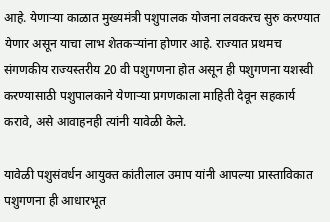आहे. येणाऱ्या काळात मुख्यमंत्री पशुपालक योजना लवकरच सुरु करण्यात येणार असून याचा लाभ शेतकऱ्यांना होणार आहे. राज्यात प्रथमच संगणकीय राज्यस्तरीय 20 वी पशुगणना होत असून ही पशुगणना यशस्वी करण्यासाठी पशुपालकाने येणाऱ्या प्रगणकाला माहिती देवून सहकार्य करावे, असे आवाहनही त्यांनी यावेळी केले.

यावेळी पशुसंवर्धन आयुक्त कांतीलाल उमाप यांनी आपल्या प्रास्ताविकात पशुगणना ही आधारभूत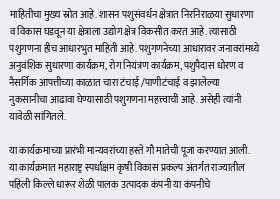माहितीचा मुख्य स्रोत आहे. शासन पशुसंवर्धन क्षेत्रात निरनिराळया सुधारणा व विकास घडवून या क्षेत्राला उद्योग क्षेत्र विकसीत करत आहे. त्यासाठी पशुगणना हीच आधारभुत माहिती आहे. पशुगणनेच्या आधारावर जनावरांमध्ये अनुवंशिक सुधारणा कार्यक्रम, रोग नियंत्रण कार्यक्रम, पशुपैदास धोरण व नैसर्गिक आपत्तीच्या काळात चारा टंचाई /पाणीटंचाई व झालेल्या नुकसानीचा आढावा घेण्यासाठी पशुगणना महत्त्वाची आहे. असेही त्यांनी यावेळी सांगितले.

या कार्यक्रमाच्या प्रारंभी मान्यवरांच्या हस्ते गौ मातेची पूजा करण्यात आली. या कार्यक्रमात महाराष्ट्र स्पर्धाक्षम कृषी विकास प्रकल्प अंतर्गत राज्यातील पहिली किल्ले धारूर शेळी पालक उत्पादक कंपनी या कंपनीचे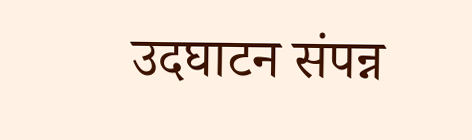उदघाटन संपन्न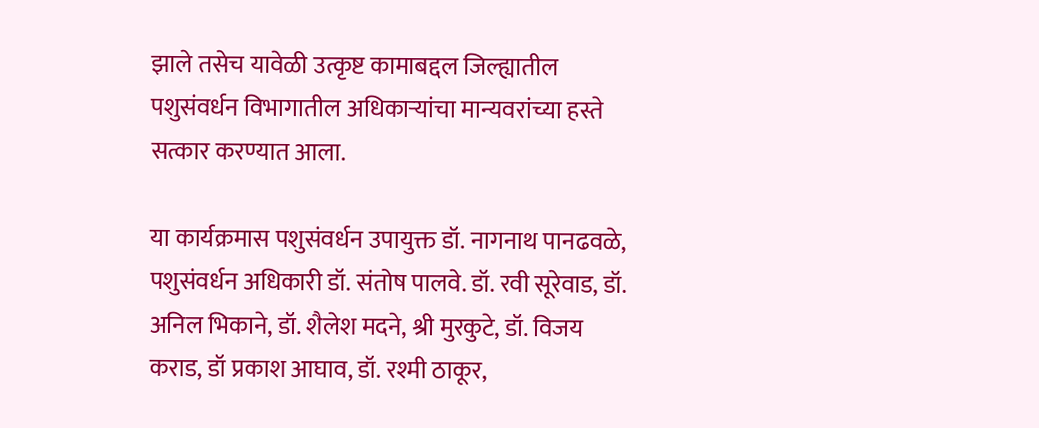झाले तसेच यावेळी उत्कृष्ट कामाबद्दल जिल्ह्यातील पशुसंवर्धन विभागातील अधिकाऱ्यांचा मान्यवरांच्या हस्ते सत्कार करण्यात आला.

या कार्यक्रमास पशुसंवर्धन उपायुक्त डॉ. नागनाथ पानढवळे, पशुसंवर्धन अधिकारी डॉ. संतोष पालवे. डॉ. रवी सूरेवाड, डॉ. अनिल भिकाने, डॉ. शैलेश मदने, श्री मुरकुटे, डॉ. विजय कराड, डॉ प्रकाश आघाव, डॉ. रश्मी ठाकूर,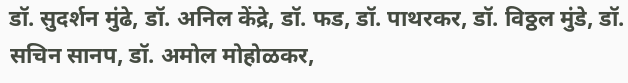डॉ. सुदर्शन मुंढे, डॉ. अनिल केंद्रे, डॉ. फड, डॉ. पाथरकर, डॉ. विठ्ठल मुंडे, डॉ. सचिन सानप, डॉ. अमोल मोहोळकर,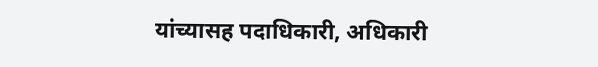यांच्यासह पदाधिकारी, अधिकारी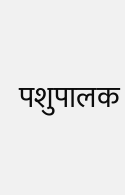पशुपालक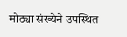मोठ्या संख्येने उपस्थित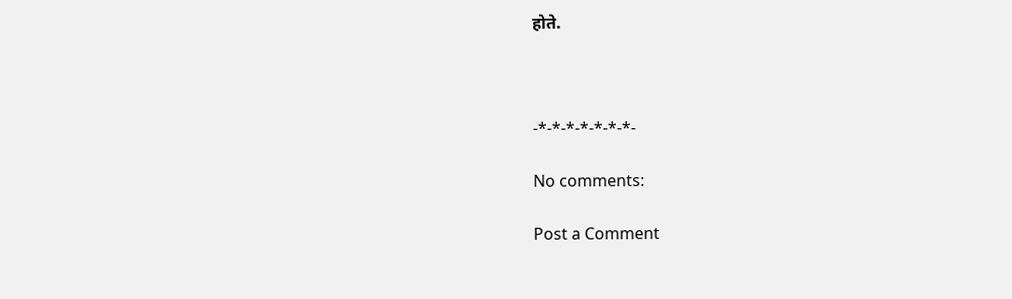होते.



-*-*-*-*-*-*-*-

No comments:

Post a Comment